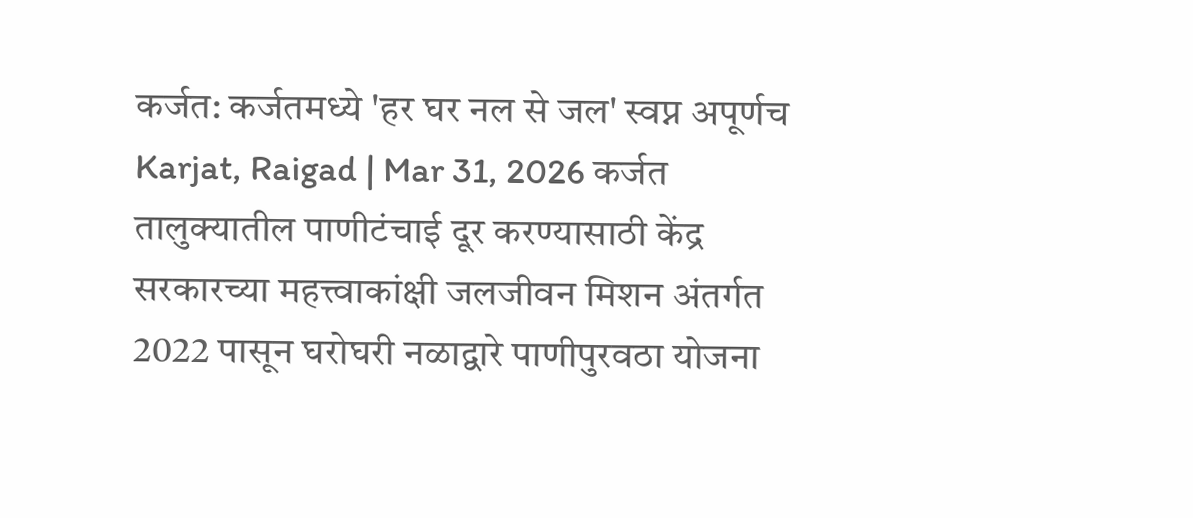कर्जत: कर्जतमध्ये 'हर घर नल से जल' स्वप्न अपूर्णच
Karjat, Raigad | Mar 31, 2026 कर्जत तालुक्यातील पाणीटंचाई दूर करण्यासाठी केंद्र सरकारच्या महत्त्वाकांक्षी जलजीवन मिशन अंतर्गत 2022 पासून घरोघरी नळाद्वारे पाणीपुरवठा योजना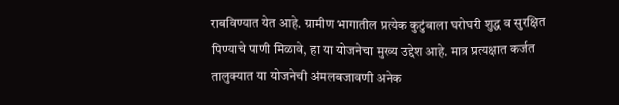राबविण्यात येत आहे. ग्रामीण भागातील प्रत्येक कुटुंबाला घरोघरी शुद्ध व सुरक्षित पिण्याचे पाणी मिळावे, हा या योजनेचा मुख्य उद्देश आहे. मात्र प्रत्यक्षात कर्जत तालुक्यात या योजनेची अंमलबजावणी अनेक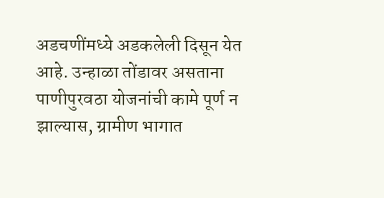अडचणींमध्ये अडकलेली दिसून येत आहे. उन्हाळा तोंडावर असताना पाणीपुरवठा योजनांची कामे पूर्ण न झाल्यास, ग्रामीण भागात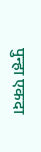पुन्हा एकदा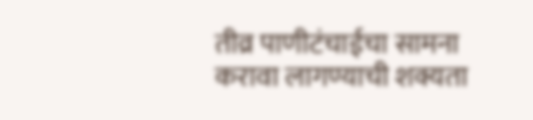तीव्र पाणीटंचाईचा सामना करावा लागण्याची शक्यता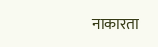नाकारता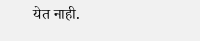येत नाही.